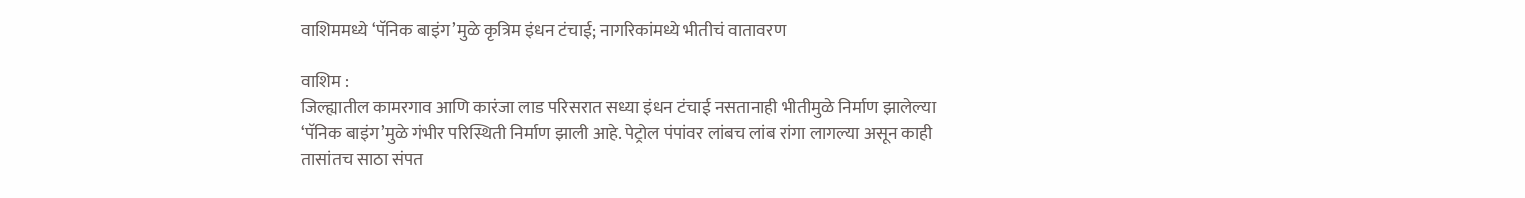वाशिममध्ये ‘पॅनिक बाइंग’मुळे कृत्रिम इंधन टंचाई; नागरिकांमध्ये भीतीचं वातावरण

वाशिम :
जिल्ह्यातील कामरगाव आणि कारंजा लाड परिसरात सध्या इंधन टंचाई नसतानाही भीतीमुळे निर्माण झालेल्या ‘पॅनिक बाइंग’मुळे गंभीर परिस्थिती निर्माण झाली आहे. पेट्रोल पंपांवर लांबच लांब रांगा लागल्या असून काही तासांतच साठा संपत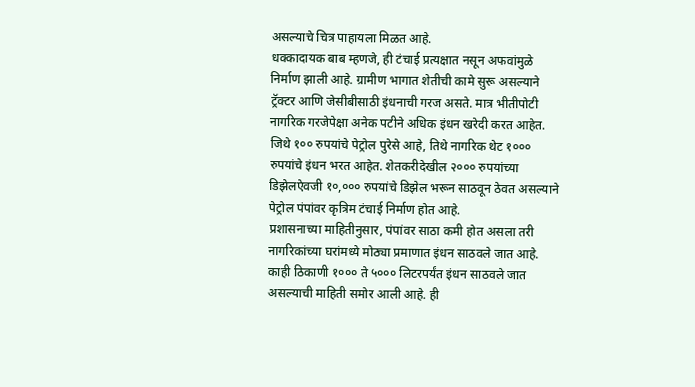असल्याचे चित्र पाहायला मिळत आहे.
धक्कादायक बाब म्हणजे, ही टंचाई प्रत्यक्षात नसून अफवांमुळे निर्माण झाली आहे. ग्रामीण भागात शेतीची कामे सुरू असल्याने ट्रॅक्टर आणि जेसीबीसाठी इंधनाची गरज असते. मात्र भीतीपोटी नागरिक गरजेपेक्षा अनेक पटीने अधिक इंधन खरेदी करत आहेत.
जिथे १०० रुपयांचे पेट्रोल पुरेसे आहे, तिथे नागरिक थेट १००० रुपयांचे इंधन भरत आहेत. शेतकरीदेखील २००० रुपयांच्या डिझेलऐवजी १०,००० रुपयांचे डिझेल भरून साठवून ठेवत असल्याने पेट्रोल पंपांवर कृत्रिम टंचाई निर्माण होत आहे.
प्रशासनाच्या माहितीनुसार, पंपांवर साठा कमी होत असला तरी नागरिकांच्या घरांमध्ये मोठ्या प्रमाणात इंधन साठवले जात आहे. काही ठिकाणी १००० ते ५००० लिटरपर्यंत इंधन साठवले जात असल्याची माहिती समोर आली आहे. ही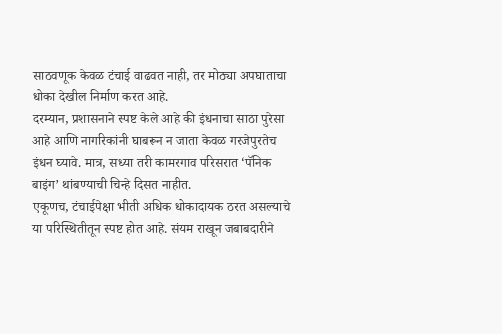साठवणूक केवळ टंचाई वाढवत नाही, तर मोठ्या अपघाताचा धोका देखील निर्माण करत आहे.
दरम्यान, प्रशासनाने स्पष्ट केले आहे की इंधनाचा साठा पुरेसा आहे आणि नागरिकांनी घाबरून न जाता केवळ गरजेपुरतेच इंधन घ्यावे. मात्र, सध्या तरी कामरगाव परिसरात ‘पॅनिक बाइंग’ थांबण्याची चिन्हे दिसत नाहीत.
एकूणच, टंचाईपेक्षा भीती अधिक धोकादायक ठरत असल्याचे या परिस्थितीतून स्पष्ट होत आहे. संयम राखून जबाबदारीने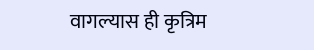वागल्यास ही कृत्रिम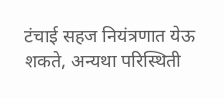टंचाई सहज नियंत्रणात येऊ शकते, अन्यथा परिस्थिती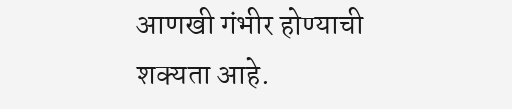आणखी गंभीर होण्याची शक्यता आहे.